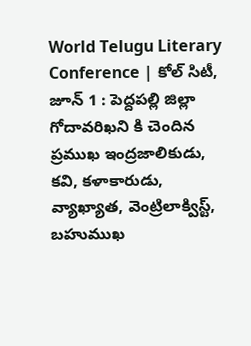World Telugu Literary Conference | కోల్ సిటీ, జూన్ 1 : పెద్దపల్లి జిల్లా గోదావరిఖని కి చెందిన ప్రముఖ ఇంద్రజాలికుడు, కవి, కళాకారుడు, వ్యాఖ్యాత, వెంట్రిలాక్విస్ట్, బహుముఖ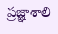ప్రజ్ఞాశాలి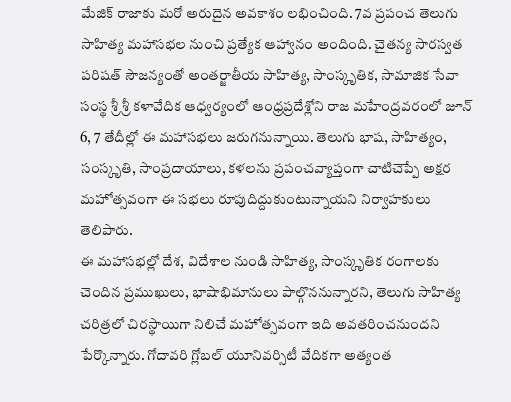మేజిక్ రాజాకు మరో అరుదైన అవకాశం లభించింది. 7వ ప్రపంచ తెలుగు సాహిత్య మహాసభల నుంచి ప్రత్యేక ఆహ్వానం అందింది. చైతన్య సారస్వత పరిషత్ సౌజన్యంతో అంతర్జాతీయ సాహిత్య, సాంస్కృతిక, సామాజిక సేవా సంస్థ శ్రీ శ్రీ కళావేదిక ఆధ్వర్యంలో ఆంధ్రప్రదేశ్లోని రాజ మహేంద్రవరంలో జూన్ 6, 7 తేదీల్లో ఈ మహాసభలు జరుగనున్నాయి. తెలుగు భాష, సాహిత్యం, సంస్కృతి, సాంప్రదాయాలు, కళలను ప్రపంచవ్యాప్తంగా చాటిచెప్పే అక్షర మహోత్సవంగా ఈ సభలు రూపుదిద్దుకుంటున్నాయని నిర్వాహకులు తెలిపారు.
ఈ మహాసభల్లో దేశ, విదేశాల నుండి సాహిత్య, సాంస్కృతిక రంగాలకు చెందిన ప్రముఖులు, భాషాభిమానులు పాల్గొననున్నారని, తెలుగు సాహిత్య చరిత్రలో చిరస్థాయిగా నిలిచే మహోత్సవంగా ఇది అవతరించనుందని పేర్కొన్నారు. గోదావరి గ్లోబల్ యూనివర్సిటీ వేదికగా అత్యంత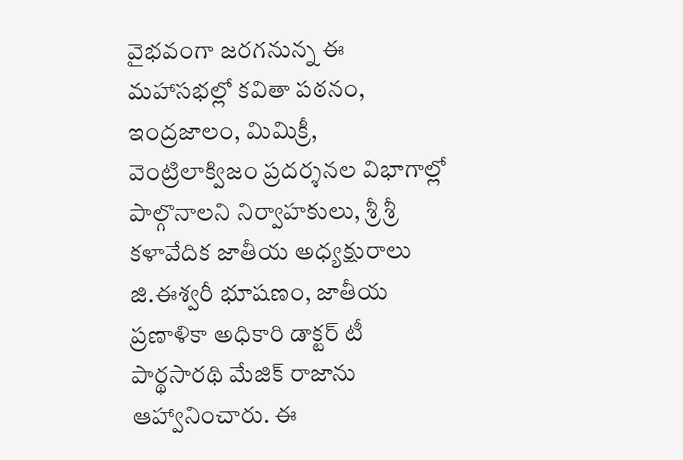వైభవంగా జరగనున్న ఈ మహాసభల్లో కవితా పఠనం, ఇంద్రజాలం, మిమిక్రీ, వెంట్రిలాక్విజం ప్రదర్శనల విభాగాల్లో పాల్గొనాలని నిర్వాహకులు, శ్రీ శ్రీ కళావేదిక జాతీయ అధ్యక్షురాలు జి.ఈశ్వరీ భూషణం, జాతీయ ప్రణాళికా అధికారి డాక్టర్ టీ పార్థసారథి మేజిక్ రాజాను ఆహ్వానించారు. ఈ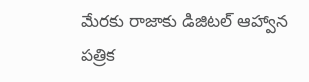మేరకు రాజాకు డిజిటల్ ఆహ్వాన పత్రిక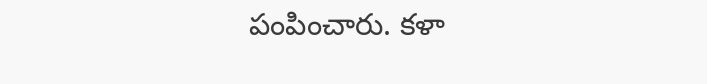పంపించారు. కళా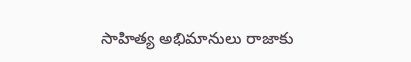సాహిత్య అభిమానులు రాజాకు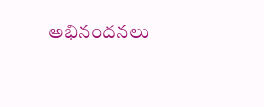అభినందనలు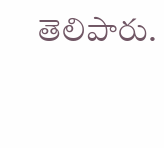తెలిపారు.